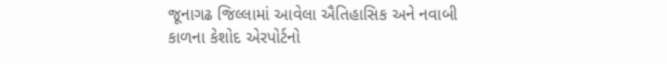જૂનાગઢ જિલ્લામાં આવેલા ઐતિહાસિક અને નવાબી કાળના કેશોદ એરપોર્ટનો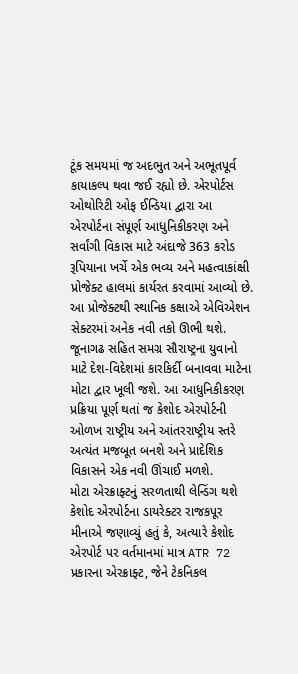ટૂંક સમયમાં જ અદભુત અને અભૂતપૂર્વ કાયાકલ્પ થવા જઈ રહ્યો છે. એરપોર્ટસ ઓથોરિટી ઓફ ઈન્ડિયા દ્વારા આ એરપોર્ટના સંપૂર્ણ આધુનિકીકરણ અને સર્વાંગી વિકાસ માટે અંદાજે 363 કરોડ રૂપિયાના ખર્ચે એક ભવ્ય અને મહત્વાકાંક્ષી પ્રોજેક્ટ હાલમાં કાર્યરત કરવામાં આવ્યો છે. આ પ્રોજેક્ટથી સ્થાનિક કક્ષાએ એવિએશન સેક્ટરમાં અનેક નવી તકો ઊભી થશે.
જૂનાગઢ સહિત સમગ્ર સૌરાષ્ટ્રના યુવાનો માટે દેશ-વિદેશમાં કારકિર્દી બનાવવા માટેના મોટા દ્વાર ખૂલી જશે. આ આધુનિકીકરણ પ્રક્રિયા પૂર્ણ થતાં જ કેશોદ એરપોર્ટની ઓળખ રાષ્ટ્રીય અને આંતરરાષ્ટ્રીય સ્તરે અત્યંત મજબૂત બનશે અને પ્રાદેશિક વિકાસને એક નવી ઊંચાઈ મળશે.
મોટા એરક્રાફ્ટનું સરળતાથી લેન્ડિંગ થશે કેશોદ એરપોર્ટના ડાયરેક્ટર રાજકપૂર મીનાએ જણાવ્યું હતું કે, અત્યારે કેશોદ એરપોર્ટ પર વર્તમાનમાં માત્ર ATR 72 પ્રકારના એરક્રાફ્ટ, જેને ટેકનિકલ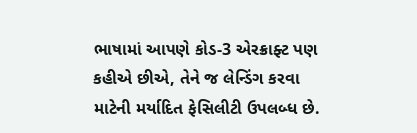ભાષામાં આપણે કોડ-3 એરક્રાફ્ટ પણ કહીએ છીએ, તેને જ લેન્ડિંગ કરવા માટેની મર્યાદિત ફેસિલીટી ઉપલબ્ધ છે.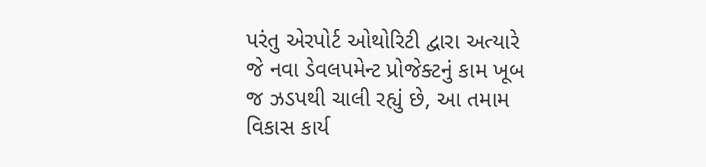પરંતુ એરપોર્ટ ઓથોરિટી દ્વારા અત્યારે જે નવા ડેવલપમેન્ટ પ્રોજેક્ટનું કામ ખૂબ જ ઝડપથી ચાલી રહ્યું છે, આ તમામ વિકાસ કાર્ય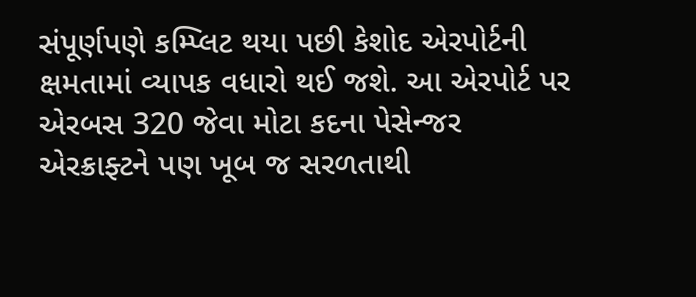સંપૂર્ણપણે કમ્પ્લિટ થયા પછી કેશોદ એરપોર્ટની ક્ષમતામાં વ્યાપક વધારો થઈ જશે. આ એરપોર્ટ પર એરબસ 320 જેવા મોટા કદના પેસેન્જર એરક્રાફ્ટને પણ ખૂબ જ સરળતાથી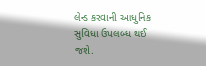લેન્ડ કરવાની આધુનિક સુવિધા ઉપલબ્ધ થઈ જશે.